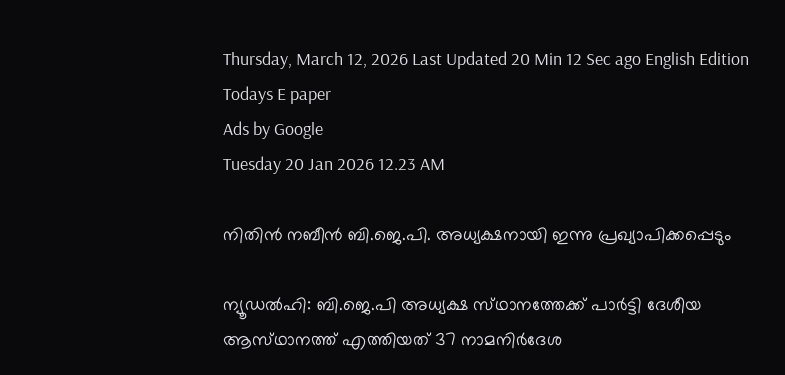Thursday, March 12, 2026 Last Updated 20 Min 12 Sec ago English Edition
Todays E paper
Ads by Google
Tuesday 20 Jan 2026 12.23 AM

നിതിന്‍ നബീന്‍ ബി.ജെ.പി. അധ്യക്ഷനായി ഇന്നു പ്രഖ്യാപിക്കപ്പെടും

ന്യൂഡല്‍ഹി: ബി.ജെ.പി അധ്യക്ഷ സ്‌ഥാനത്തേക്ക്‌ പാര്‍ട്ടി ദേശീയ ആസ്‌ഥാനത്ത്‌ എത്തിയത്‌ 37 നാമനിര്‍ദേശ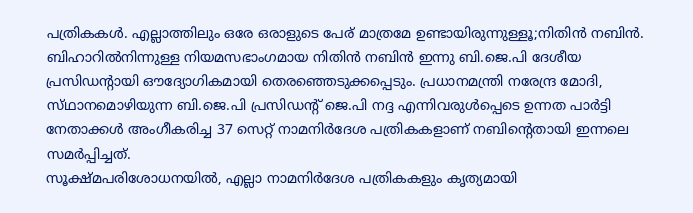പത്രികകള്‍. എല്ലാത്തിലും ഒരേ ഒരാളുടെ പേര്‌ മാത്രമേ ഉണ്ടായിരുന്നുള്ളൂ;നിതിന്‍ നബിന്‍. ബിഹാറില്‍നിന്നുള്ള നിയമസഭാംഗമായ നിതിന്‍ നബിന്‍ ഇന്നു ബി.ജെ.പി ദേശീയ പ്രസിഡന്റായി ഔദ്യോഗികമായി തെരഞ്ഞെടുക്കപ്പെടും. പ്രധാനമന്ത്രി നരേന്ദ്ര മോദി, സ്‌ഥാനമൊഴിയുന്ന ബി.ജെ.പി പ്രസിഡന്റ്‌ ജെ.പി നദ്ദ എന്നിവരുള്‍പ്പെടെ ഉന്നത പാര്‍ട്ടി നേതാക്കള്‍ അംഗീകരിച്ച 37 സെറ്റ്‌ നാമനിര്‍ദേശ പത്രികകളാണ്‌ നബിന്റെതായി ഇന്നലെ സമര്‍പ്പിച്ചത്‌.
സൂക്ഷ്‌മപരിശോധനയില്‍, എല്ലാ നാമനിര്‍ദേശ പത്രികകളും കൃത്യമായി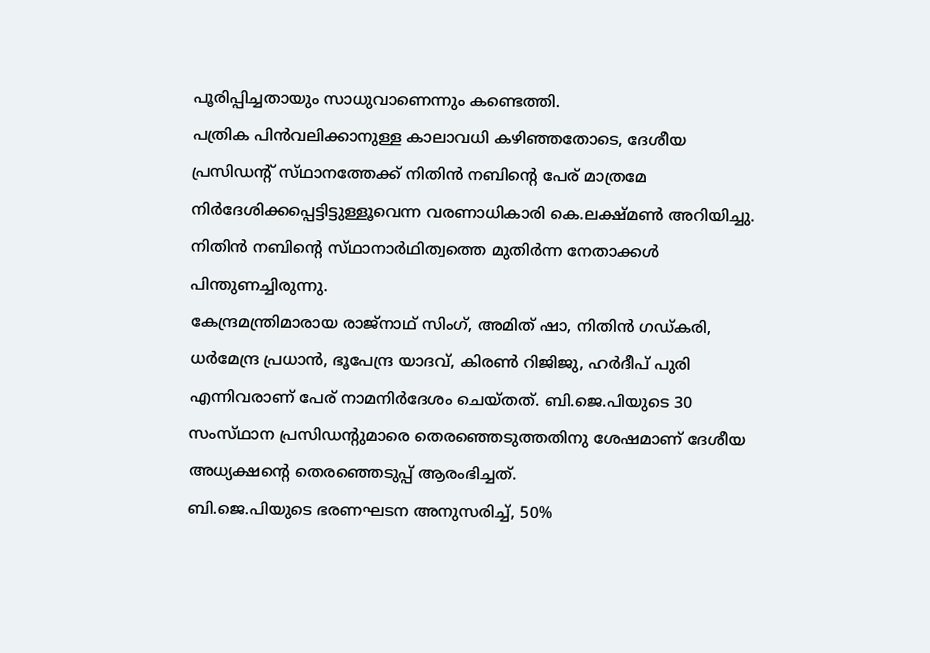പൂരിപ്പിച്ചതായും സാധുവാണെന്നും കണ്ടെത്തി.
പത്രിക പിന്‍വലിക്കാനുള്ള കാലാവധി കഴിഞ്ഞതോടെ, ദേശീയ പ്രസിഡന്റ്‌ സ്‌ഥാനത്തേക്ക്‌ നിതിന്‍ നബിന്റെ പേര്‌ മാത്രമേ നിര്‍ദേശിക്കപ്പെട്ടിട്ടുള്ളൂവെന്ന വരണാധികാരി കെ.ലക്ഷ്‌മണ്‍ അറിയിച്ചു. നിതിന്‍ നബിന്റെ സ്‌ഥാനാര്‍ഥിത്വത്തെ മുതിര്‍ന്ന നേതാക്കള്‍ പിന്തുണച്ചിരുന്നു.
കേന്ദ്രമന്ത്രിമാരായ രാജ്‌നാഥ്‌ സിംഗ്‌, അമിത്‌ ഷാ, നിതിന്‍ ഗഡ്‌കരി, ധര്‍മേന്ദ്ര പ്രധാന്‍, ഭൂപേന്ദ്ര യാദവ്‌, കിരണ്‍ റിജിജു, ഹര്‍ദീപ്‌ പുരി എന്നിവരാണ്‌ പേര്‌ നാമനിര്‍ദേശം ചെയ്‌തത്‌. ബി.ജെ.പിയുടെ 30 സംസ്‌ഥാന പ്രസിഡന്റുമാരെ തെരഞ്ഞെടുത്തതിനു ശേഷമാണ്‌ ദേശീയ അധ്യക്ഷന്റെ തെരഞ്ഞെടുപ്പ്‌ ആരംഭിച്ചത്‌.
ബി.ജെ.പിയുടെ ഭരണഘടന അനുസരിച്ച്‌, 50%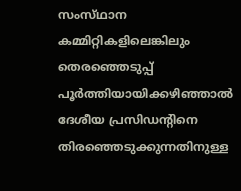സംസ്‌ഥാന കമ്മിറ്റികളിലെങ്കിലും തെരഞ്ഞെടുപ്പ്‌ പൂര്‍ത്തിയായിക്കഴിഞ്ഞാല്‍ ദേശീയ പ്രസിഡന്റിനെ തിരഞ്ഞെടുക്കുന്നതിനുള്ള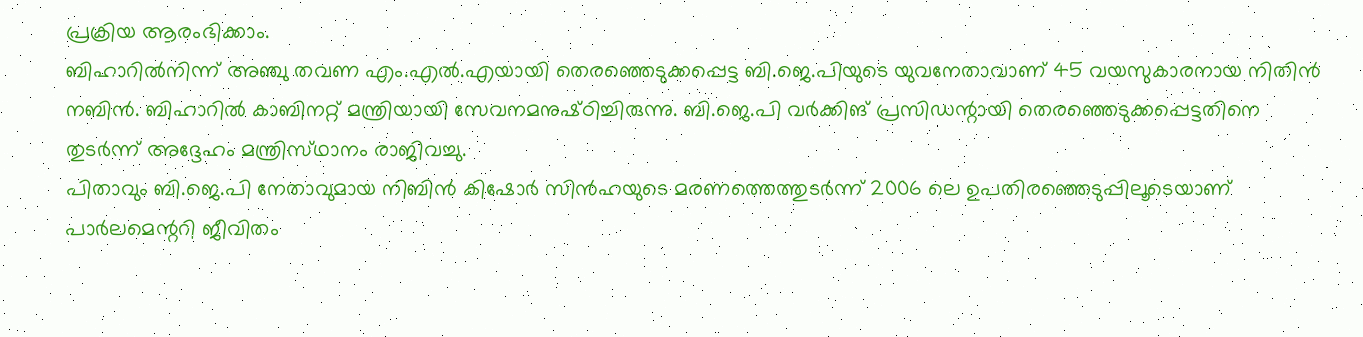പ്രക്രിയ ആരംഭിക്കാം.
ബിഹാറില്‍നിന്ന്‌ അഞ്ചു തവണ എം.എല്‍.എയായി തെരഞ്ഞെടുക്കപ്പെട്ട ബി.ജെ.പിയുടെ യുവനേതാവാണ്‌ 45 വയസുകാരനായ നിതിന്‍ നബിന്‍. ബിഹാറില്‍ കാബിനറ്റ്‌ മന്ത്രിയായി സേവനമനുഷ്‌ഠിച്ചിരുന്നു. ബി.ജെ.പി വര്‍ക്കിങ്‌ പ്രസിഡന്റായി തെരഞ്ഞെടുക്കപ്പെട്ടതിനെ തുടര്‍ന്ന്‌ അദ്ദേഹം മന്ത്രിസ്‌ഥാനം രാജിവച്ചു.
പിതാവും ബി.ജെ.പി നേതാവുമായ നിബിന്‍ കിഷോര്‍ സിന്‍ഹയുടെ മരണത്തെത്തുടര്‍ന്ന്‌ 2006 ലെ ഉപതിരഞ്ഞെടുപ്പിലൂടെയാണ്‌ പാര്‍ലമെന്ററി ജീവിതം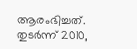ആരംഭിച്ചത്‌.
തുടര്‍ന്ന്‌ 2010,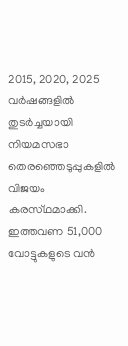2015, 2020, 2025 വര്‍ഷങ്ങളില്‍ തുടര്‍ച്ചയായി നിയമസഭാ തെരഞ്ഞെടുപ്പുകളില്‍ വിജയം കരസ്‌ഥമാക്കി. ഇത്തവണ 51,000 വോട്ടുകളുടെ വന്‍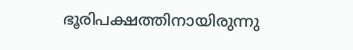ഭൂരിപക്ഷത്തിനായിരുന്നു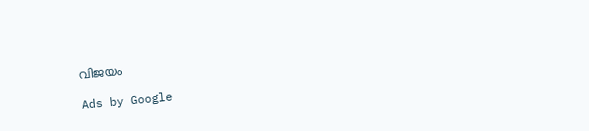വിജയം

Ads by Google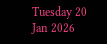Tuesday 20 Jan 2026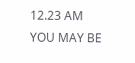12.23 AM
YOU MAY BE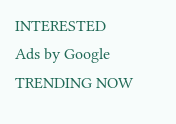INTERESTED
Ads by Google
TRENDING NOW